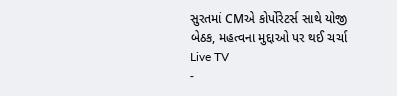સુરતમાં CMએ કોર્પોરેટર્સ સાથે યોજી બેઠક, મહત્વના મુદ્દાઓ પર થઈ ચર્ચા
Live TV
-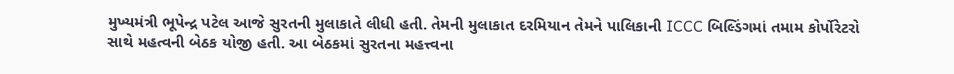મુખ્યમંત્રી ભૂપેન્દ્ર પટેલ આજે સુરતની મુલાકાતે લીધી હતી. તેમની મુલાકાત દરમિયાન તેમને પાલિકાની ICCC બિલ્ડિંગમાં તમામ કોર્પોરેટરો સાથે મહત્વની બેઠક યોજી હતી. આ બેઠકમાં સુરતના મહત્ત્વના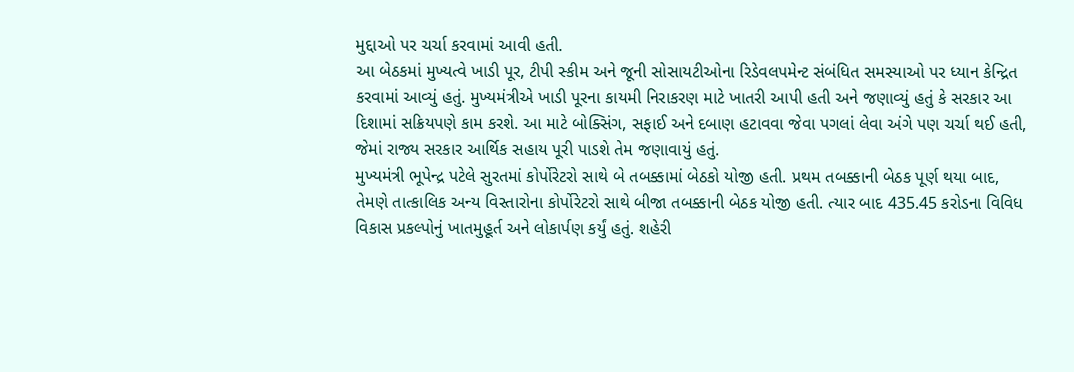મુદ્દાઓ પર ચર્ચા કરવામાં આવી હતી.
આ બેઠકમાં મુખ્યત્વે ખાડી પૂર, ટીપી સ્કીમ અને જૂની સોસાયટીઓના રિડેવલપમેન્ટ સંબંધિત સમસ્યાઓ પર ધ્યાન કેન્દ્રિત કરવામાં આવ્યું હતું. મુખ્યમંત્રીએ ખાડી પૂરના કાયમી નિરાકરણ માટે ખાતરી આપી હતી અને જણાવ્યું હતું કે સરકાર આ દિશામાં સક્રિયપણે કામ કરશે. આ માટે બોક્સિંગ, સફાઈ અને દબાણ હટાવવા જેવા પગલાં લેવા અંગે પણ ચર્ચા થઈ હતી, જેમાં રાજ્ય સરકાર આર્થિક સહાય પૂરી પાડશે તેમ જણાવાયું હતું.
મુખ્યમંત્રી ભૂપેન્દ્ર પટેલે સુરતમાં કોર્પોરેટરો સાથે બે તબક્કામાં બેઠકો યોજી હતી. પ્રથમ તબક્કાની બેઠક પૂર્ણ થયા બાદ, તેમણે તાત્કાલિક અન્ય વિસ્તારોના કોર્પોરેટરો સાથે બીજા તબક્કાની બેઠક યોજી હતી. ત્યાર બાદ 435.45 કરોડના વિવિધ વિકાસ પ્રકલ્પોનું ખાતમુહૂર્ત અને લોકાર્પણ કર્યું હતું. શહેરી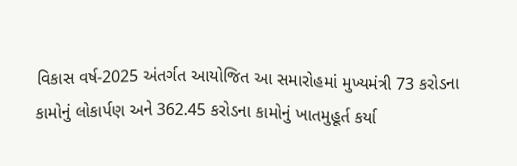વિકાસ વર્ષ-2025 અંતર્ગત આયોજિત આ સમારોહમાં મુખ્યમંત્રી 73 કરોડના કામોનું લોકાર્પણ અને 362.45 કરોડના કામોનું ખાતમુહૂર્ત કર્યા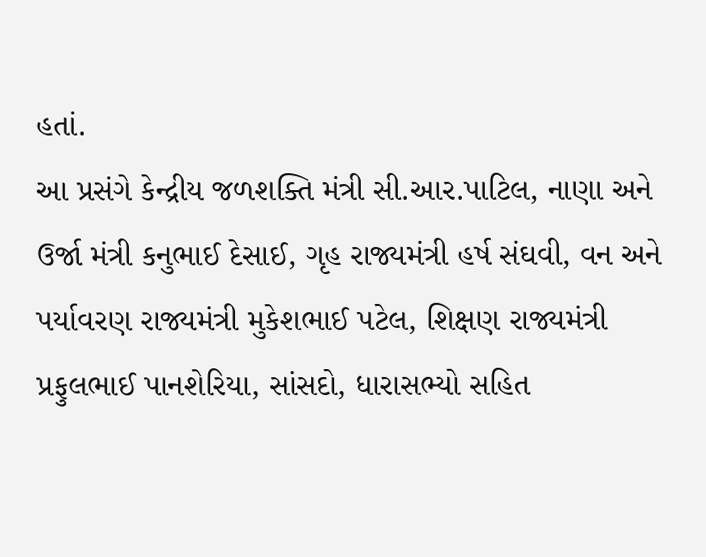હતાં.
આ પ્રસંગે કેન્દ્રીય જળશક્તિ મંત્રી સી.આર.પાટિલ, નાણા અને ઉર્જા મંત્રી કનુભાઈ દેસાઈ, ગૃહ રાજ્યમંત્રી હર્ષ સંઘવી, વન અને પર્યાવરણ રાજ્યમંત્રી મુકેશભાઈ પટેલ, શિક્ષણ રાજ્યમંત્રી પ્રફુલભાઈ પાનશેરિયા, સાંસદો, ધારાસભ્યો સહિત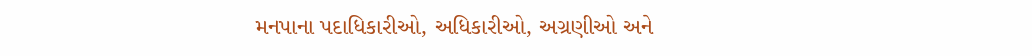મનપાના પદાધિકારીઓ, અધિકારીઓ, અગ્રણીઓ અને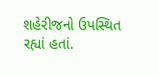શહેરીજનો ઉપસ્થિત રહ્યાં હતાં.